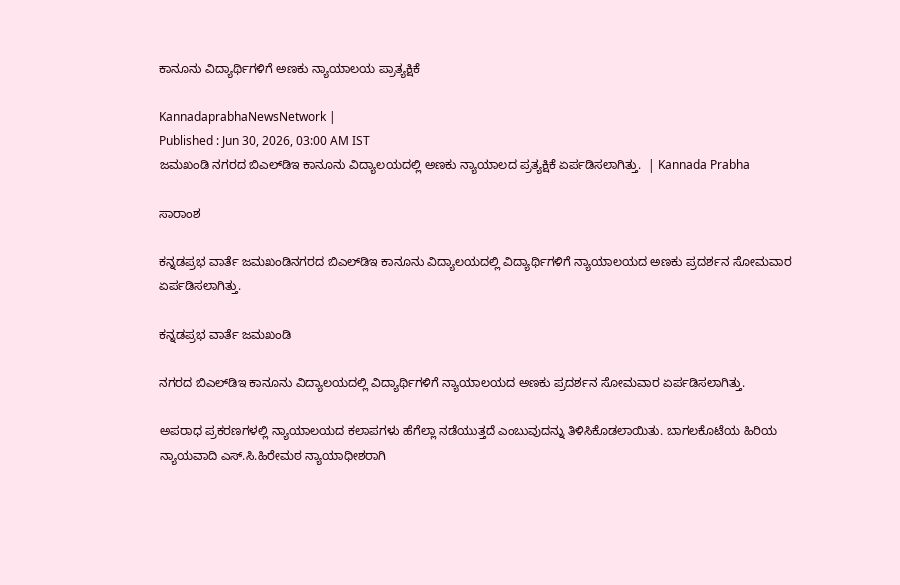ಕಾನೂನು ವಿದ್ಯಾರ್ಥಿಗಳಿಗೆ ಅಣಕು ನ್ಯಾಯಾಲಯ ಪ್ರಾತ್ಯಕ್ಷಿಕೆ

KannadaprabhaNewsNetwork |
Published : Jun 30, 2026, 03:00 AM IST
ಜಮಖಂಡಿ ನಗರದ ಬಿಎಲ್‌ಡಿಇ ಕಾನೂನು ವಿದ್ಯಾಲಯದಲ್ಲಿ ಅಣಕು ನ್ಯಾಯಾಲದ ಪ್ರತ್ಯಕ್ಷಿಕೆ ಏರ್ಪಡಿಸಲಾಗಿತ್ತು.  | Kannada Prabha

ಸಾರಾಂಶ

ಕನ್ನಡಪ್ರಭ ವಾರ್ತೆ ಜಮಖಂಡಿನಗರದ ಬಿಎಲ್‌ಡಿಇ ಕಾನೂನು ವಿದ್ಯಾಲಯದಲ್ಲಿ ವಿದ್ಯಾರ್ಥಿಗಳಿಗೆ ನ್ಯಾಯಾಲಯದ ಅಣಕು ಪ್ರದರ್ಶನ ಸೋಮವಾರ ಏರ್ಪಡಿಸಲಾಗಿತ್ತು.

ಕನ್ನಡಪ್ರಭ ವಾರ್ತೆ ಜಮಖಂಡಿ

ನಗರದ ಬಿಎಲ್‌ಡಿಇ ಕಾನೂನು ವಿದ್ಯಾಲಯದಲ್ಲಿ ವಿದ್ಯಾರ್ಥಿಗಳಿಗೆ ನ್ಯಾಯಾಲಯದ ಅಣಕು ಪ್ರದರ್ಶನ ಸೋಮವಾರ ಏರ್ಪಡಿಸಲಾಗಿತ್ತು.

ಅಪರಾಧ ಪ್ರಕರಣಗಳಲ್ಲಿ ನ್ಯಾಯಾಲಯದ ಕಲಾಪಗಳು ಹೆಗೆಲ್ಲಾ ನಡೆಯುತ್ತದೆ ಎಂಬುವುದನ್ನು ತಿಳಿಸಿಕೊಡಲಾಯಿತು. ಬಾಗಲಕೊಟೆಯ ಹಿರಿಯ ನ್ಯಾಯವಾದಿ ಎಸ್‌.ಸಿ.ಹಿರೇಮಠ ನ್ಯಾಯಾಧೀಶರಾಗಿ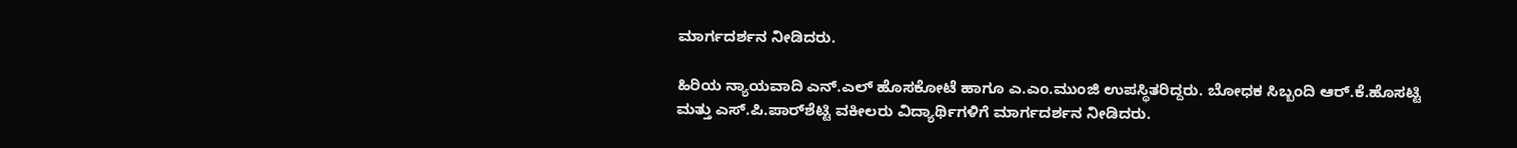ಮಾರ್ಗದರ್ಶನ ನೀಡಿದರು.

ಹಿರಿಯ ನ್ಯಾಯವಾದಿ ಎನ್‌.ಎಲ್‌ ಹೊಸಕೋಟೆ ಹಾಗೂ ಎ.ಎಂ.ಮುಂಜಿ ಉಪಸ್ಥಿತರಿದ್ದರು. ಬೋಧಕ ಸಿಬ್ಬಂದಿ ಆರ್‌.ಕೆ.ಹೊಸಟ್ಟಿ ಮತ್ತು ಎಸ್‌.ಪಿ.ಪಾರ್‌ಶೆಟ್ಟಿ ವಕೀಲರು ವಿದ್ಯಾರ್ಥಿಗಳಿಗೆ ಮಾರ್ಗದರ್ಶನ ನೀಡಿದರು.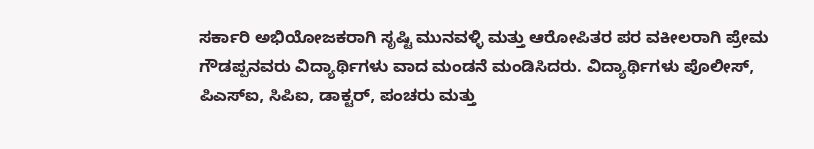ಸರ್ಕಾರಿ ಅಭಿಯೋಜಕರಾಗಿ ಸೃಷ್ಟಿ ಮುನವಳ್ಳಿ ಮತ್ತು ಆರೋಪಿತರ ಪರ ವಕೀಲರಾಗಿ ಪ್ರೇಮ ಗೌಡಪ್ಪನವರು ವಿದ್ಯಾರ್ಥಿಗಳು ವಾದ ಮಂಡನೆ ಮಂಡಿಸಿದರು. ವಿದ್ಯಾರ್ಥಿಗಳು ಪೊಲೀಸ್‌, ಪಿಎಸ್ಐ, ಸಿಪಿಐ, ಡಾಕ್ಟರ್, ಪಂಚರು ಮತ್ತು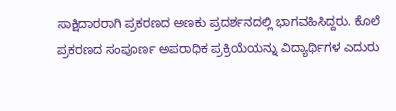ಸಾಕ್ಷಿದಾರರಾಗಿ ಪ್ರಕರಣದ ಅಣಕು ಪ್ರದರ್ಶನದಲ್ಲಿ ಭಾಗವಹಿಸಿದ್ದರು. ಕೊಲೆ ಪ್ರಕರಣದ ಸಂಪೂರ್ಣ ಅಪರಾಧಿಕ ಪ್ರಕ್ರಿಯೆಯನ್ನು ವಿದ್ಯಾರ್ಥಿಗಳ ಎದುರು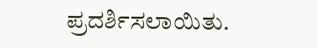ಪ್ರದರ್ಶಿಸಲಾಯಿತು.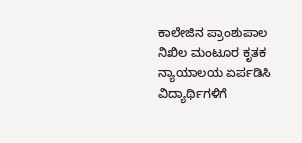ಕಾಲೇಜಿನ ಪ್ರಾಂಶುಪಾಲ ನಿಖಿಲ ಮಂಟೂರ ಕೃತಕ ನ್ಯಾಯಾಲಯ ಏರ್ಪಡಿಸಿ ವಿದ್ಯಾರ್ಥಿಗಳಿಗೆ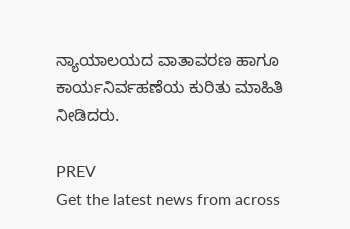ನ್ಯಾಯಾಲಯದ ವಾತಾವರಣ ಹಾಗೂ ಕಾರ್ಯನಿರ್ವಹಣೆಯ ಕುರಿತು ಮಾಹಿತಿ ನೀಡಿದರು.

PREV
Get the latest news from across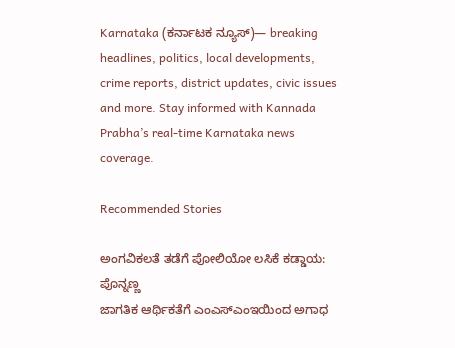Karnataka (ಕರ್ನಾಟಕ ನ್ಯೂಸ್)— breaking headlines, politics, local developments, crime reports, district updates, civic issues and more. Stay informed with Kannada Prabha’s real‑time Karnataka news coverage.

Recommended Stories

ಅಂಗವಿಕಲತೆ ತಡೆಗೆ ಪೋಲಿಯೋ ಲಸಿಕೆ ಕಡ್ಡಾಯ: ಪೊನ್ನಣ್ಣ
ಜಾಗತಿಕ ಆರ್ಥಿಕತೆಗೆ ಎಂಎಸ್‌ಎಂಇಯಿಂದ ಅಗಾಧ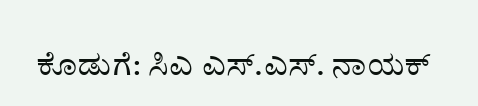ಕೊಡುಗೆ: ಸಿಎ ಎಸ್‌.ಎಸ್‌. ನಾಯಕ್‌